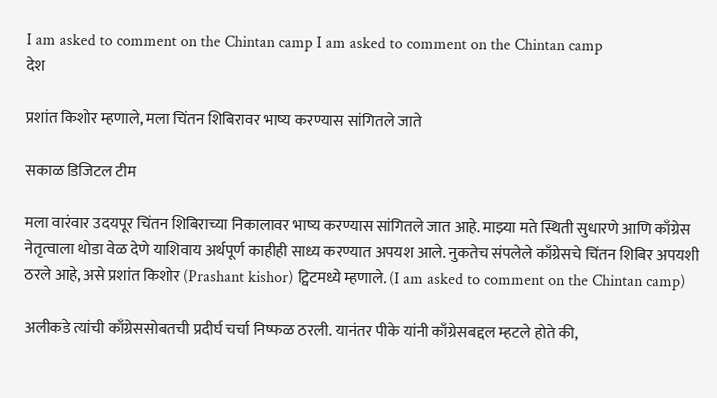I am asked to comment on the Chintan camp I am asked to comment on the Chintan camp
देश

प्रशांत किशोर म्हणाले, मला चिंतन शिबिरावर भाष्य करण्यास सांगितले जाते

सकाळ डिजिटल टीम

मला वारंवार उदयपूर चिंतन शिबिराच्या निकालावर भाष्य करण्यास सांगितले जात आहे. माझ्या मते स्थिती सुधारणे आणि काँग्रेस नेतृत्वाला थोडा वेळ देणे याशिवाय अर्थपूर्ण काहीही साध्य करण्यात अपयश आले. नुकतेच संपलेले काँग्रेसचे चिंतन शिबिर अपयशी ठरले आहे, असे प्रशांत किशोर (Prashant kishor) ट्विटमध्ये म्हणाले. (I am asked to comment on the Chintan camp)

अलीकडे त्यांची काँग्रेससोबतची प्रदीर्घ चर्चा निष्फळ ठरली. यानंतर पीके यांनी काँग्रेसबद्दल म्हटले होते की,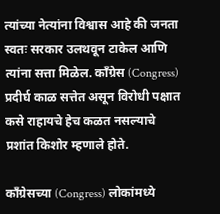त्यांच्या नेत्यांना विश्वास आहे की जनता स्वतः सरकार उलथवून टाकेल आणि त्यांना सत्ता मिळेल. काँग्रेस (Congress) प्रदीर्घ काळ सत्तेत असून विरोधी पक्षात कसे राहायचे हेच कळत नसल्याचे प्रशांत किशोर म्हणाले होते.

काँग्रेसच्या (Congress) लोकांमध्ये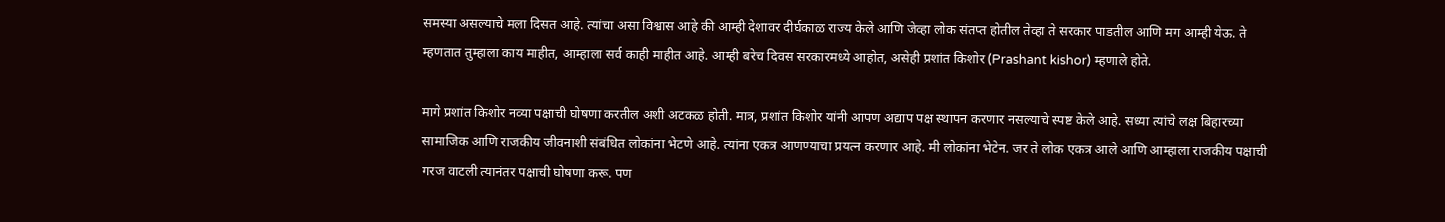समस्या असल्याचे मला दिसत आहे. त्यांचा असा विश्वास आहे की आम्ही देशावर दीर्घकाळ राज्य केले आणि जेव्हा लोक संतप्त होतील तेव्हा ते सरकार पाडतील आणि मग आम्ही येऊ. ते म्हणतात तुम्हाला काय माहीत, आम्हाला सर्व काही माहीत आहे. आम्ही बरेच दिवस सरकारमध्ये आहोत, असेही प्रशांत किशोर (Prashant kishor) म्हणाले होते.

मागे प्रशांत किशोर नव्या पक्षाची घोषणा करतील अशी अटकळ होती. मात्र, प्रशांत किशोर यांनी आपण अद्याप पक्ष स्थापन करणार नसल्याचे स्पष्ट केले आहे. सध्या त्यांचे लक्ष बिहारच्या सामाजिक आणि राजकीय जीवनाशी संबंधित लोकांना भेटणे आहे. त्यांना एकत्र आणण्याचा प्रयत्न करणार आहे. मी लोकांना भेटेन. जर ते लोक एकत्र आले आणि आम्हाला राजकीय पक्षाची गरज वाटली त्यानंतर पक्षाची घोषणा करू. पण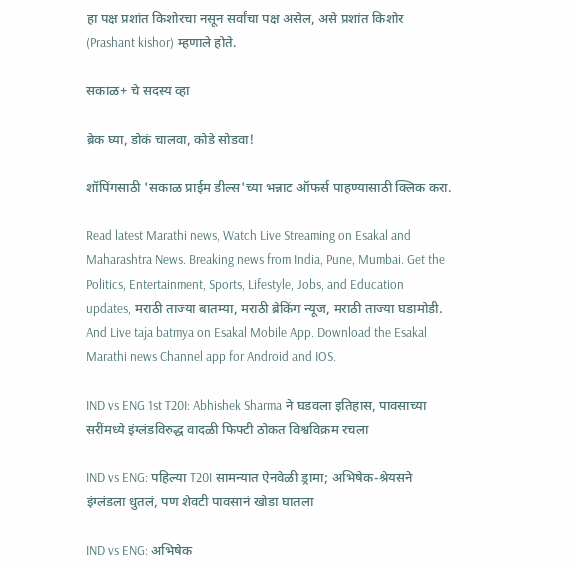हा पक्ष प्रशांत किशोरचा नसून सर्वांचा पक्ष असेल, असे प्रशांत किशोर (Prashant kishor) म्हणाले होते.

सकाळ+ चे सदस्य व्हा

ब्रेक घ्या, डोकं चालवा, कोडे सोडवा!

शॉपिंगसाठी 'सकाळ प्राईम डील्स'च्या भन्नाट ऑफर्स पाहण्यासाठी क्लिक करा.

Read latest Marathi news, Watch Live Streaming on Esakal and Maharashtra News. Breaking news from India, Pune, Mumbai. Get the Politics, Entertainment, Sports, Lifestyle, Jobs, and Education updates, मराठी ताज्या बातम्या, मराठी ब्रेकिंग न्यूज, मराठी ताज्या घडामोडी. And Live taja batmya on Esakal Mobile App. Download the Esakal Marathi news Channel app for Android and IOS.

IND vs ENG 1st T20I: Abhishek Sharma ने घडवला इतिहास, पावसाच्या सरींमध्ये इंग्लंडविरुद्ध वादळी फिफ्टी ठोकत विश्वविक्रम रचला

IND vs ENG: पहिल्या T20I सामन्यात ऐनवेळी ड्रामा; अभिषेक-श्रेयसने इंग्लंडला धुतलं, पण शेवटी पावसानं खोडा घातला

IND vs ENG: अभिषेक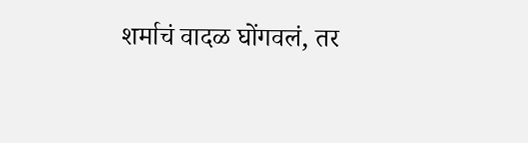शर्माचं वादळ घोंगवलं, तर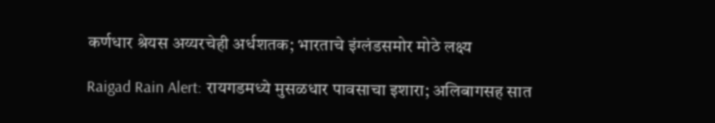कर्णधार श्रेयस अय्यरचेही अर्धशतक; भारताचे इंग्लंडसमोर मोठे लक्ष्य

Raigad Rain Alert: रायगडमध्ये मुसळधार पावसाचा इशारा; अलिबागसह सात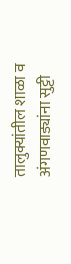तालुक्यांतील शाळा व अंगणवाड्यांना सुट्टी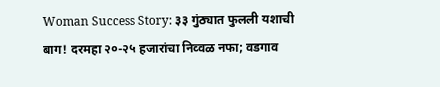Woman Success Story: ३३ गुंठ्यात फुलली यशाची बाग! दरमहा २०-२५ हजारांचा निव्वळ नफा; वडगाव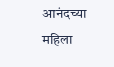आनंदच्या महिला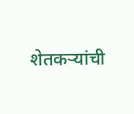शेतकऱ्यांची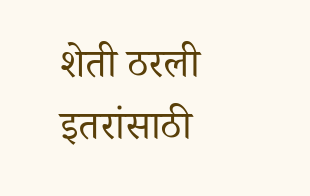शेती ठरली इतरांसाठी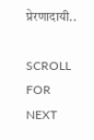प्रेरणादायी..

SCROLL FOR NEXT